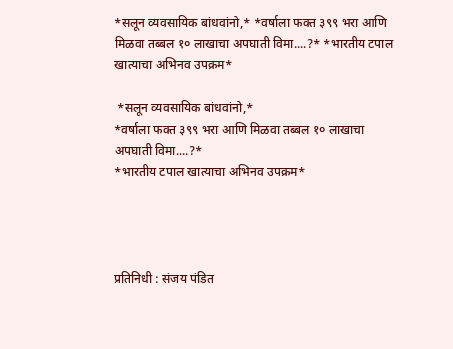*सलून व्यवसायिक बांधवांनो,* *वर्षाला फक्त ३९९ भरा आणि मिळवा तब्बल १० लाखाचा अपघाती विमा....?* *भारतीय टपाल खात्याचा अभिनव उपक्रम*

 *सलून व्यवसायिक बांधवांनो,*
*वर्षाला फक्त ३९९ भरा आणि मिळवा तब्बल १० लाखाचा अपघाती विमा....?*
*भारतीय टपाल खात्याचा अभिनव उपक्रम*




प्रतिनिधी : संजय पंडित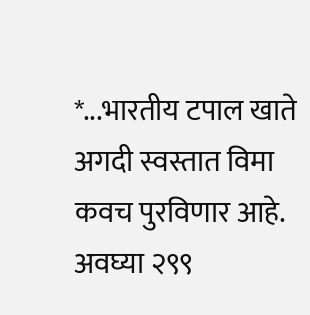*...भारतीय टपाल खाते अगदी स्वस्तात विमा कवच पुरविणार आहे. अवघ्या २९९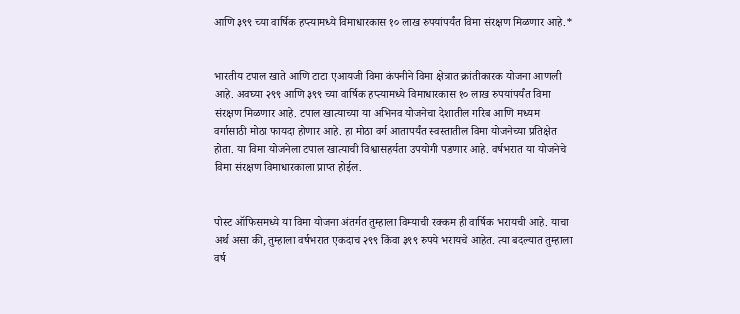आणि ३९९ च्या वार्षिक हप्त्यामध्ये विमाधारकास १० लाख रुपयांपर्यंत विमा संरक्षण मिळणार आहे.*


भारतीय टपाल खाते आणि टाटा एआयजी विमा कंपनीने विमा क्षेत्रात क्रांतीकारक योजना आणली आहे. अवघ्या २९९ आणि ३९९ च्या वार्षिक हप्त्यामध्ये विमाधारकास १० लाख रुपयांपर्यंत विमा संरक्षण मिळणार आहे. टपाल खात्याच्या या अभिनव योजनेचा देशातील गरिब आणि मध्यम वर्गासाठी मोठा फायदा होणार आहे. हा मोठा वर्ग आतापर्यंत स्वस्तातील विमा योजनेच्या प्रतिक्षेत होता. या विमा योजनेला टपाल खात्याची विश्वासहर्यता उपयोगी पडणार आहे. वर्षभरात या योजनेचे विमा संरक्षण विमाधारकाला प्राप्त होईल.


पोस्ट ऑफिसमध्ये या विमा योजना अंतर्गत तुम्हाला विम्याची रक्कम ही वार्षिक भरायची आहे. याचा अर्थ असा की, तुम्हाला वर्षभरात एकदाच २९९ किंवा ३९९ रुपये भरायचे आहेत. त्या बदल्यात तुम्हाला वर्ष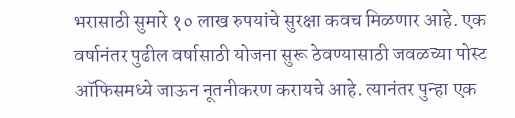भरासाठी सुमारे १० लाख रुपयांचे सुरक्षा कवच मिळणार आहे. एक वर्षानंतर पुढील वर्षासाठी योजना सुरू ठेवण्यासाठी जवळच्या पोस्ट ऑफिसमध्ये जाऊन नूतनीकरण करायचे आहे. त्यानंतर पुन्हा एक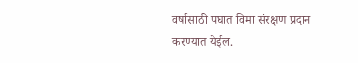वर्षासाठी पघात विमा संरक्षण प्रदान करण्यात येईल.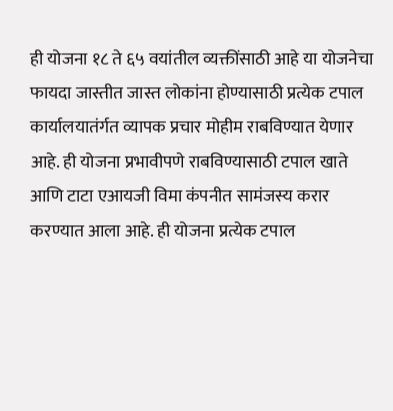ही योजना १८ ते ६५ वयांतील व्यक्तींसाठी आहे या योजनेचा फायदा जास्तीत जास्त लोकांना होण्यासाठी प्रत्येक टपाल कार्यालयातंर्गत व्यापक प्रचार मोहीम राबविण्यात येणार आहे. ही योजना प्रभावीपणे राबविण्यासाठी टपाल खाते आणि टाटा एआयजी विमा कंपनीत सामंजस्य करार करण्यात आला आहे. ही योजना प्रत्येक टपाल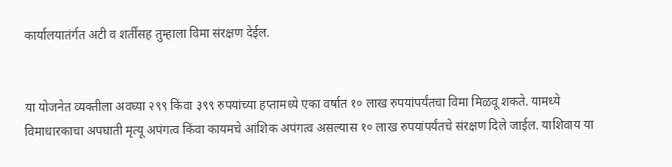कार्यालयातंर्गत अटी व शर्तींसह तुम्हाला विमा संरक्षण देईल.


या योजनेत व्यक्तीला अवघ्या २९९ किंवा ३९९ रुपयांच्या हप्तामध्ये एका वर्षात १० लाख रुपयांपर्यंतचा विमा मिळवू शकते. यामध्ये विमाधारकाचा अपघाती मृत्यू अपंगत्व किंवा कायमचे आंशिक अपंगत्व असल्यास १० लाख रुपयांपर्यंतचे संरक्षण दिले जाईल. याशिवाय या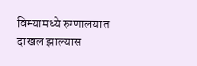विम्यामध्ये रुग्णालयात दाखल झाल्यास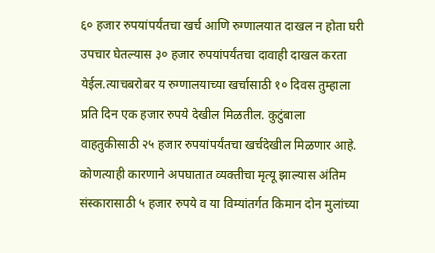६० हजार रुपयांपर्यंतचा खर्च आणि रुग्णालयात दाखल न होता घरी उपचार घेतल्यास ३० हजार रुपयांपर्यंतचा दावाही दाखल करता येईल.त्याचबरोबर य रुग्णालयाच्या खर्चासाठी १० दिवस तुम्हाला प्रति दिन एक हजार रुपये देखील मिळतील. कुटुंबाला वाहतुकीसाठी २५ हजार रुपयांपर्यंतचा खर्चदेखील मिळणार आहे. कोणत्याही कारणाने अपघातात व्यक्तीचा मृत्यू झाल्यास अंतिम संस्कारासाठी ५ हजार रुपये व या विम्यांतर्गत किमान दोन मुलांच्या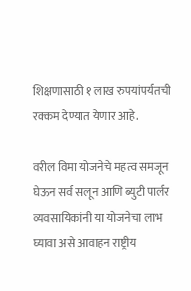शिक्षणासाठी १ लाख रुपयांपर्यतची रक्कम देण्यात येणार आहे.

वरील विमा योजनेचे महत्व समजून घेऊन सर्व सलून आणि ब्युटी पार्लर व्यवसायिकांनी या योजनेचा लाभ घ्यावा असे आवाहन राष्ट्रीय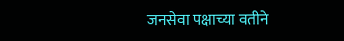जनसेवा पक्षाच्या वतीने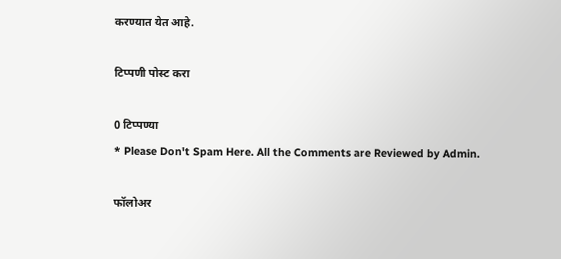करण्यात येत आहे.

टिप्पणी पोस्ट करा

0 टिप्पण्या
* Please Don't Spam Here. All the Comments are Reviewed by Admin.

फॉलोअर